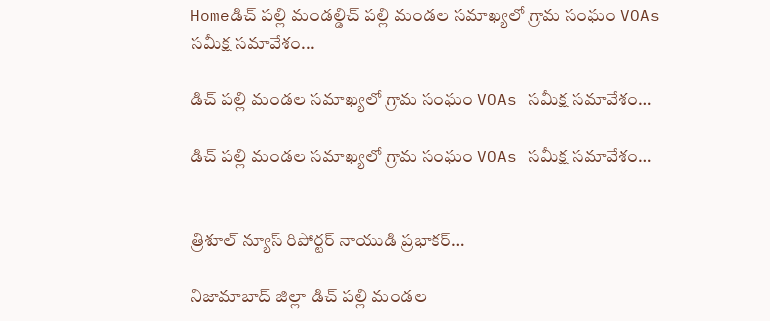Homeడిచ్ పల్లి మండల్డిచ్ పల్లి మండల సమాఖ్యలో గ్రామ సంఘం VOAs సమీక్ష సమావేశం...

డిచ్ పల్లి మండల సమాఖ్యలో గ్రామ సంఘం VOAs సమీక్ష సమావేశం…

డిచ్ పల్లి మండల సమాఖ్యలో గ్రామ సంఘం VOAs సమీక్ష సమావేశం…


త్రిశూల్ న్యూస్ రిపోర్టర్ నాయుడి ప్రభాకర్…

నిజామాబాద్ జిల్లా డిచ్ పల్లి మండల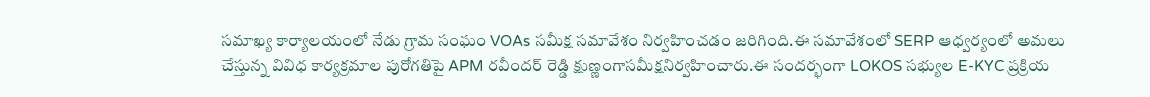సమాఖ్య కార్యాలయంలో నేడు గ్రామ సంఘం VOAs సమీక్ష సమావేశం నిర్వహించడం జరిగింది.ఈ సమావేశంలో SERP ఆధ్వర్యంలో అమలు చేస్తున్న వివిధ కార్యక్రమాల పురోగతిపై APM రవీందర్ రెడ్డి క్షుణ్ణంగాసమీక్షనిర్వహించారు.ఈ సందర్భంగా LOKOS సభ్యుల E-KYC ప్రక్రియ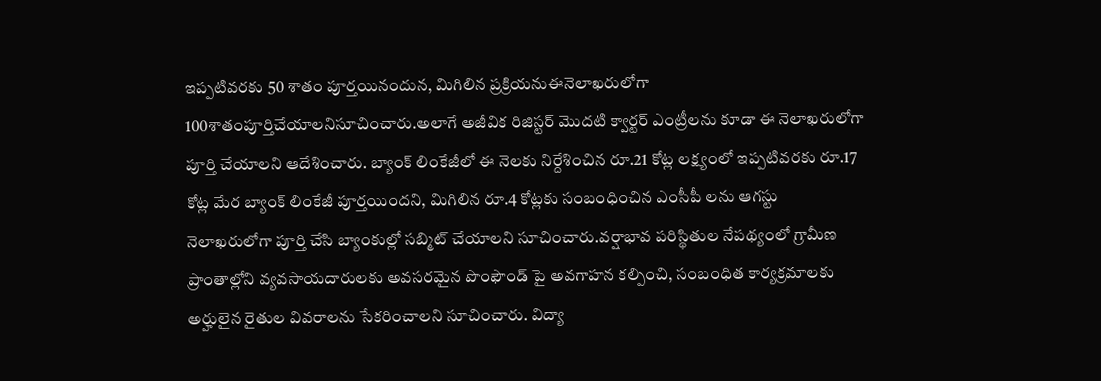ఇప్పటివరకు 50 శాతం పూర్తయినందున, మిగిలిన ప్రక్రియనుఈనెలాఖరులోగా 100శాతంపూర్తిచేయాలనిసూచించారు.అలాగే అజీవిక రిజిస్టర్ మొదటి క్వార్టర్ ఎంట్రీలను కూడా ఈ నెలాఖరులోగా పూర్తి చేయాలని ఆదేశించారు. బ్యాంక్ లింకేజీలో ఈ నెలకు నిర్దేశించిన రూ.21 కోట్ల లక్ష్యంలో ఇప్పటివరకు రూ.17 కోట్ల మేర బ్యాంక్ లింకేజీ పూర్తయిందని, మిగిలిన రూ.4 కోట్లకు సంబంధించిన ఎంసీపీ లను ఆగస్టు నెలాఖరులోగా పూర్తి చేసి బ్యాంకుల్లో సబ్మిట్ చేయాలని సూచించారు.వర్షాభావ పరిస్థితుల నేపథ్యంలో గ్రామీణ ప్రాంతాల్లోని వ్యవసాయదారులకు అవసరమైన పొంఫౌండ్ పై అవగాహన కల్పించి, సంబంధిత కార్యక్రమాలకు అర్హులైన రైతుల వివరాలను సేకరించాలని సూచించారు. విద్యా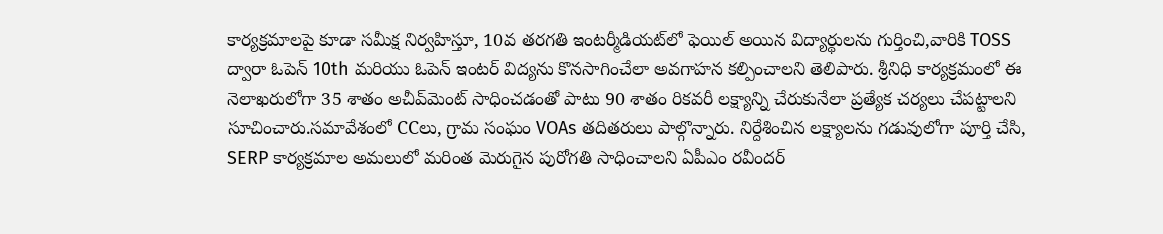కార్యక్రమాలపై కూడా సమీక్ష నిర్వహిస్తూ, 10వ తరగతి ఇంటర్మీడియట్‌లో ఫెయిల్ అయిన విద్యార్థులను గుర్తించి,వారికి TOSS ద్వారా ఓపెన్ 10th మరియు ఓపెన్ ఇంటర్ విద్యను కొనసాగించేలా అవగాహన కల్పించాలని తెలిపారు. శ్రీనిధి కార్యక్రమంలో ఈ నెలాఖరులోగా 35 శాతం అచీవ్‌మెంట్ సాధించడంతో పాటు 90 శాతం రికవరీ లక్ష్యాన్ని చేరుకునేలా ప్రత్యేక చర్యలు చేపట్టాలని సూచించారు.సమావేశంలో CCలు, గ్రామ సంఘం VOAs తదితరులు పాల్గొన్నారు. నిర్దేశించిన లక్ష్యాలను గడువులోగా పూర్తి చేసి, SERP కార్యక్రమాల అమలులో మరింత మెరుగైన పురోగతి సాధించాలని ఏపీఎం రవీందర్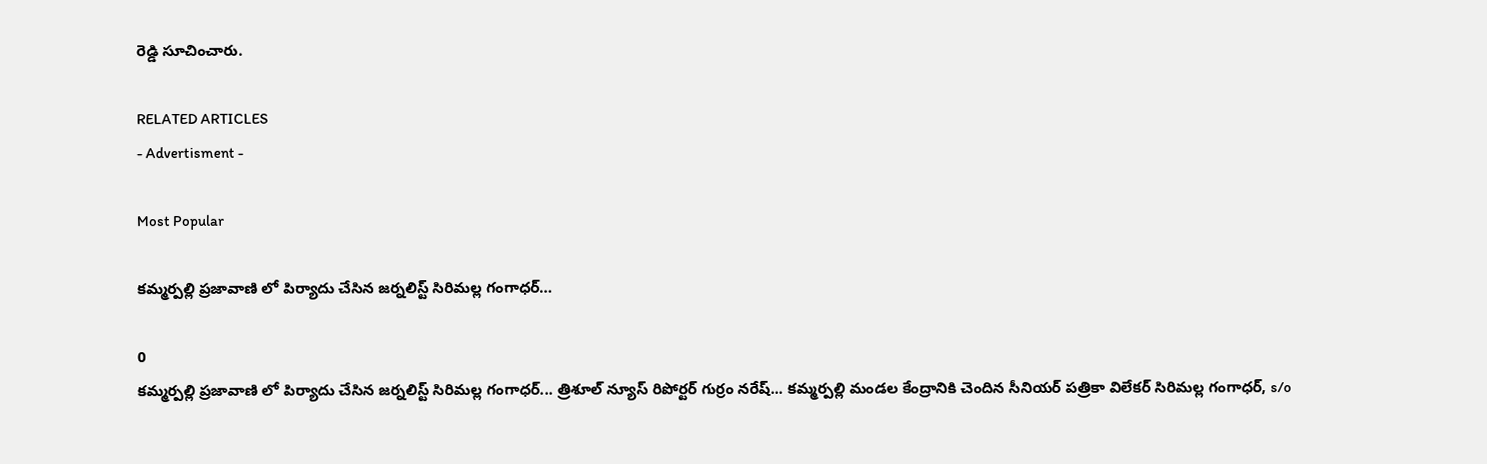రెడ్డి సూచించారు.

RELATED ARTICLES
- Advertisment -

Most Popular

కమ్మర్పల్లి ప్రజావాణి లో పిర్యాదు చేసిన జర్నలిస్ట్ సిరిమల్ల గంగాధర్…

0
కమ్మర్పల్లి ప్రజావాణి లో పిర్యాదు చేసిన జర్నలిస్ట్ సిరిమల్ల గంగాధర్... త్రిశూల్ న్యూస్ రిపోర్టర్ గుర్రం నరేష్... కమ్మర్పల్లి మండల కేంద్రానికి చెందిన సీనియర్ పత్రికా విలేకర్ సిరిమల్ల గంగాధర్, s/o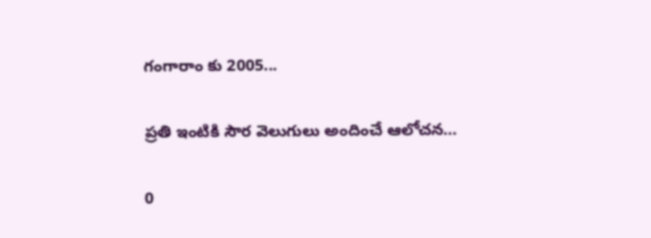గంగారాం కు 2005...

ప్రతి ఇంటికి సౌర వెలుగులు అందించే ఆలోచన…

0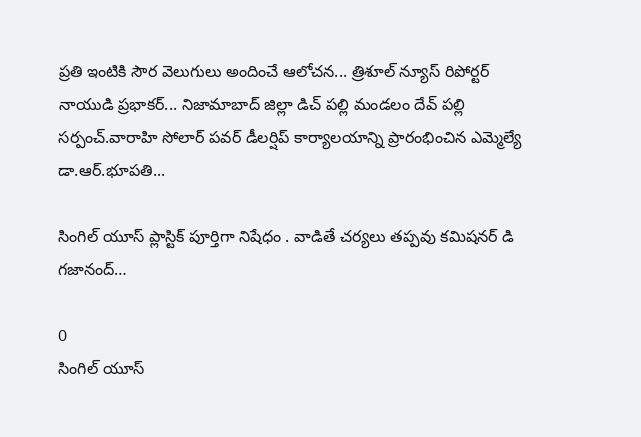ప్రతి ఇంటికి సౌర వెలుగులు అందించే ఆలోచన... త్రిశూల్ న్యూస్ రిపోర్టర్ నాయుడి ప్రభాకర్... నిజామాబాద్ జిల్లా డిచ్ పల్లి మండలం దేవ్ పల్లి సర్పంచ్.వారాహి సోలార్ పవర్ డీలర్షిప్ కార్యాలయాన్ని ప్రారంభించిన ఎమ్మెల్యే డా.ఆర్.భూపతి...

సింగిల్ యూస్ ప్లాస్టిక్ పూర్తిగా నిషేధం . వాడితే చర్యలు తప్పవు కమిషనర్ డి గజానంద్…

0
సింగిల్ యూస్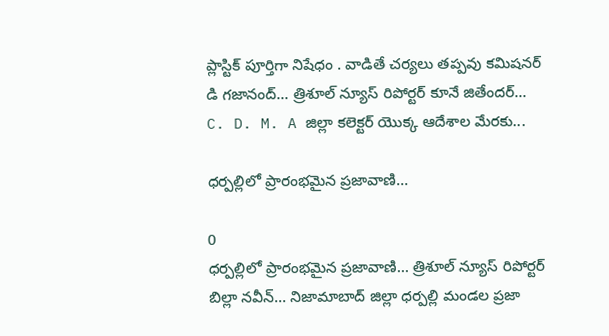ప్లాస్టిక్ పూర్తిగా నిషేధం . వాడితే చర్యలు తప్పవు కమిషనర్ డి గజానంద్... త్రిశూల్ న్యూస్ రిపోర్టర్ కూనే జితేందర్... C. D. M. A జిల్లా కలెక్టర్ యొక్క ఆదేశాల మేరకు...

ధర్పల్లిలో ప్రారంభమైన ప్రజావాణి…

0
ధర్పల్లిలో ప్రారంభమైన ప్రజావాణి... త్రిశూల్ న్యూస్ రిపోర్టర్ బిల్లా నవీన్... నిజామాబాద్ జిల్లా ధర్పల్లి మండల ప్రజా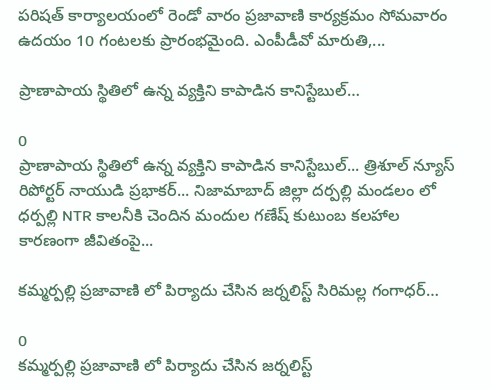పరిషత్ కార్యాలయంలో రెండో వారం ప్రజావాణి కార్యక్రమం సోమవారం ఉదయం 10 గంటలకు ప్రారంభమైంది. ఎంపీడీవో మారుతి,...

ప్రాణాపాయ స్థితిలో ఉన్న వ్యక్తిని కాపాడిన కానిస్టేబుల్…

0
ప్రాణాపాయ స్థితిలో ఉన్న వ్యక్తిని కాపాడిన కానిస్టేబుల్... త్రిశూల్ న్యూస్ రిపోర్టర్ నాయుడి ప్రభాకర్... నిజామాబాద్ జిల్లా దర్పల్లి మండలం లో ధర్పల్లి NTR కాలనీకి చెందిన మందుల గణేష్ కుటుంబ కలహాల కారణంగా జీవితంపై...

కమ్మర్పల్లి ప్రజావాణి లో పిర్యాదు చేసిన జర్నలిస్ట్ సిరిమల్ల గంగాధర్…

0
కమ్మర్పల్లి ప్రజావాణి లో పిర్యాదు చేసిన జర్నలిస్ట్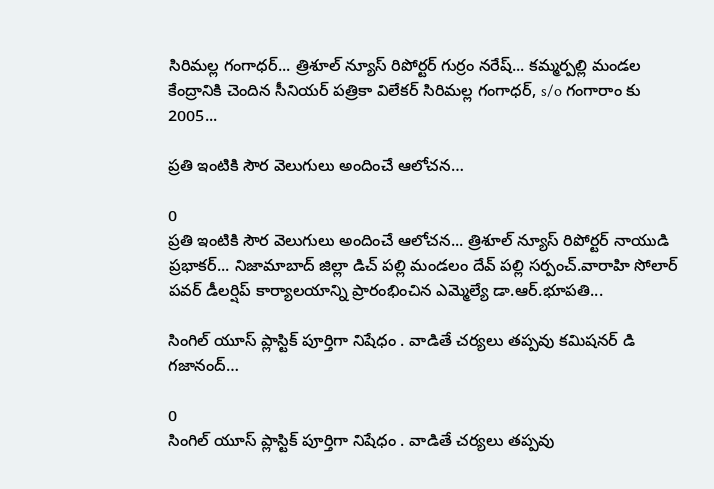సిరిమల్ల గంగాధర్... త్రిశూల్ న్యూస్ రిపోర్టర్ గుర్రం నరేష్... కమ్మర్పల్లి మండల కేంద్రానికి చెందిన సీనియర్ పత్రికా విలేకర్ సిరిమల్ల గంగాధర్, s/o గంగారాం కు 2005...

ప్రతి ఇంటికి సౌర వెలుగులు అందించే ఆలోచన…

0
ప్రతి ఇంటికి సౌర వెలుగులు అందించే ఆలోచన... త్రిశూల్ న్యూస్ రిపోర్టర్ నాయుడి ప్రభాకర్... నిజామాబాద్ జిల్లా డిచ్ పల్లి మండలం దేవ్ పల్లి సర్పంచ్.వారాహి సోలార్ పవర్ డీలర్షిప్ కార్యాలయాన్ని ప్రారంభించిన ఎమ్మెల్యే డా.ఆర్.భూపతి...

సింగిల్ యూస్ ప్లాస్టిక్ పూర్తిగా నిషేధం . వాడితే చర్యలు తప్పవు కమిషనర్ డి గజానంద్…

0
సింగిల్ యూస్ ప్లాస్టిక్ పూర్తిగా నిషేధం . వాడితే చర్యలు తప్పవు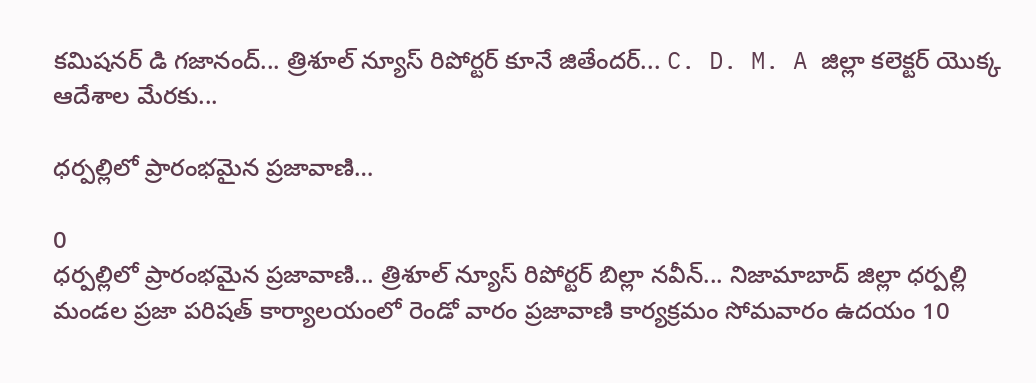కమిషనర్ డి గజానంద్... త్రిశూల్ న్యూస్ రిపోర్టర్ కూనే జితేందర్... C. D. M. A జిల్లా కలెక్టర్ యొక్క ఆదేశాల మేరకు...

ధర్పల్లిలో ప్రారంభమైన ప్రజావాణి…

0
ధర్పల్లిలో ప్రారంభమైన ప్రజావాణి... త్రిశూల్ న్యూస్ రిపోర్టర్ బిల్లా నవీన్... నిజామాబాద్ జిల్లా ధర్పల్లి మండల ప్రజా పరిషత్ కార్యాలయంలో రెండో వారం ప్రజావాణి కార్యక్రమం సోమవారం ఉదయం 10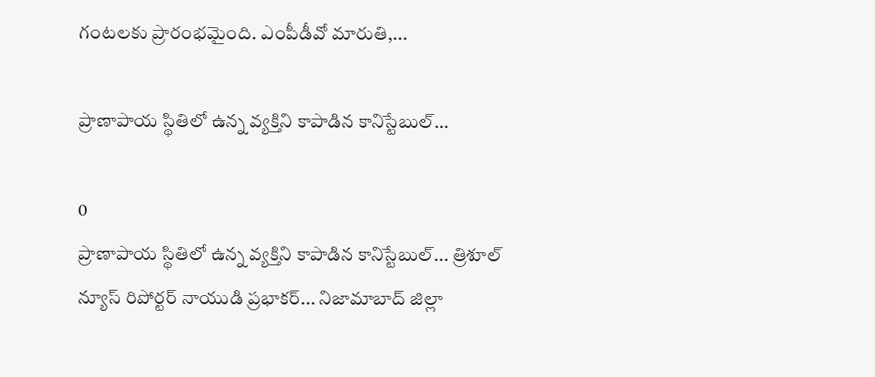గంటలకు ప్రారంభమైంది. ఎంపీడీవో మారుతి,...

ప్రాణాపాయ స్థితిలో ఉన్న వ్యక్తిని కాపాడిన కానిస్టేబుల్…

0
ప్రాణాపాయ స్థితిలో ఉన్న వ్యక్తిని కాపాడిన కానిస్టేబుల్... త్రిశూల్ న్యూస్ రిపోర్టర్ నాయుడి ప్రభాకర్... నిజామాబాద్ జిల్లా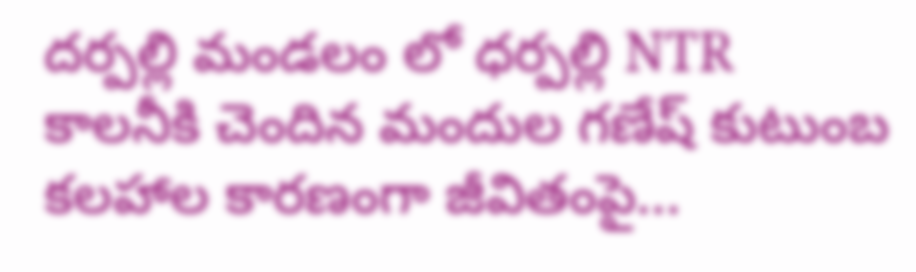దర్పల్లి మండలం లో ధర్పల్లి NTR కాలనీకి చెందిన మందుల గణేష్ కుటుంబ కలహాల కారణంగా జీవితంపై...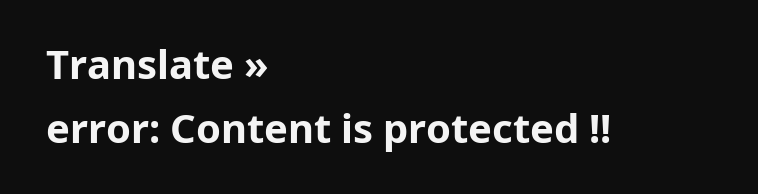Translate »
error: Content is protected !!